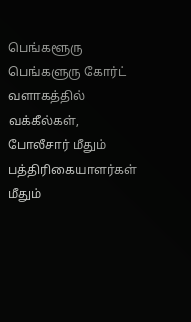பெங்களூரு
பெங்களுரு கோர்ட் வளாகத்தில் வக்கீல்கள், போலீசார் மீதும் பத்திரிகையாளர்கள் மீதும்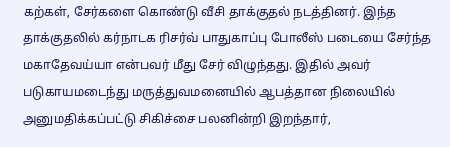கற்கள், சேர்களை கொண்டு வீசி தாக்குதல் நடத்தினர். இந்த தாக்குதலில் கர்நாடக ரிசர்வ் பாதுகாப்பு போலீஸ் ‌படையை சேர்ந்த மகாதேவய்யா என்பவர் மீது சேர் விழுந்தது. இதில் அவர் படுகாயமடைந்து மருத்துவமனையில் ஆபத்தான நிலையில் அனுமதிக்கப்பட்டு சிகிச்சை பலனின்றி இறந்தார்,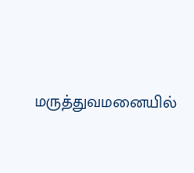மருத்துவமனையில்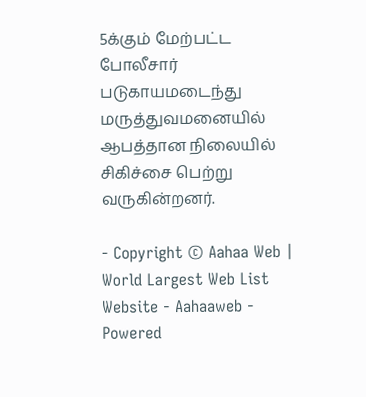5க்கும் மேற்பட்ட போலீசார் படுகாயமடைந்து மருத்துவமனையில் ஆபத்தான நிலையில் சிகிச்சை பெற்று வருகின்றனர்.

- Copyright © Aahaa Web | World Largest Web List Website - Aahaaweb - Powered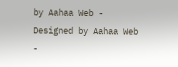by Aahaa Web - Designed by Aahaa Web -